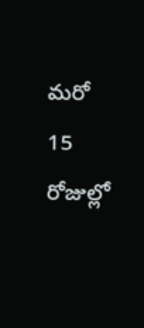మరో 15 రోజుల్లో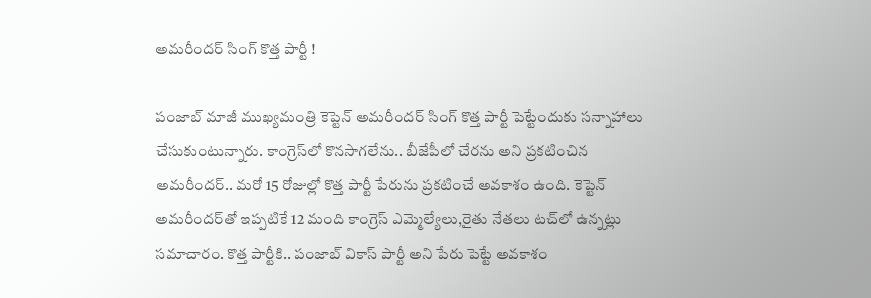అమరీందర్‌ సింగ్ కొత్త పార్టీ !

పంజాబ్‌ మాజీ ముఖ్యమంత్రి కెప్టెన్‌ అమరీందర్‌ సింగ్‌ కొత్త పార్టీ పెట్టేందుకు సన్నాహాలు చేసుకుంటున్నారు. కాంగ్రెస్‌లో కొనసాగలేను.. బీజేపీలో చేరను అని ప్రకటించిన అమరీందర్‌.. మరో 15 రోజుల్లో కొత్త పార్టీ పేరును ప్రకటించే అవకాశం ఉంది. కెప్టెన్‌ అమరీందర్‌తో ఇప్పటికే 12 మంది కాంగ్రెస్‌ ఎమ్మెల్యేలు,రైతు నేతలు టచ్‌లో ఉన్నట్లు సమాచారం. కొత్త పార్టీకి.. పంజాబ్‌ వికాస్‌ పార్టీ అని పేరు పెట్టే అవకాశం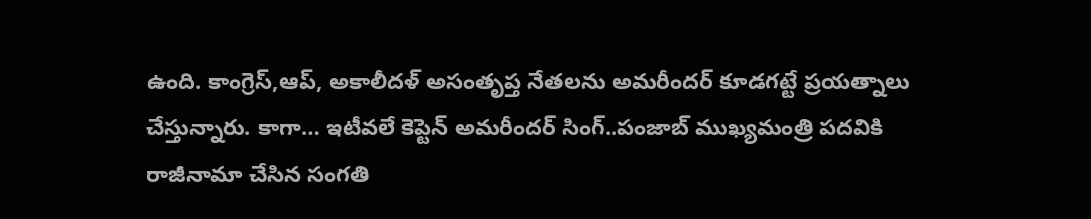ఉంది. కాంగ్రెస్‌,ఆప్‌, అకాలీదళ్‌ అసంతృప్త నేతలను అమరీందర్‌ కూడగట్టే ప్రయత్నాలు చేస్తున్నారు. కాగా… ఇటీవలే కెప్టెన్‌ అమరీందర్‌ సింగ్‌..పంజాబ్ ముఖ్యమంత్రి పదవికి రాజీనామా చేసిన సంగతి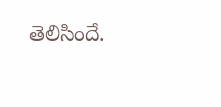తెలిసిందే.